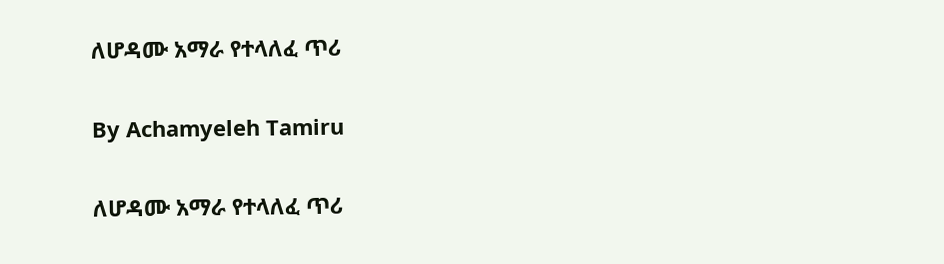ለሆዳሙ አማራ የተላለፈ ጥሪ

By Achamyeleh Tamiru

ለሆዳሙ አማራ የተላለፈ ጥሪ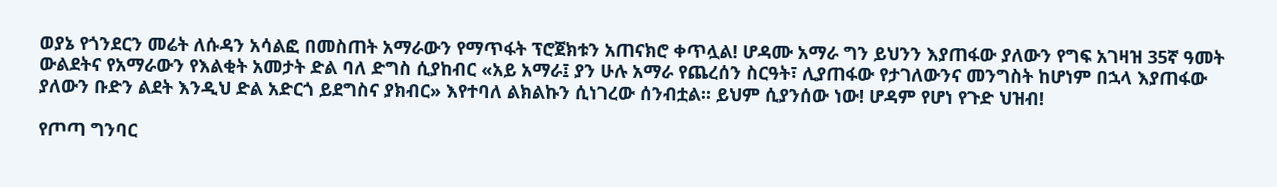ወያኔ የጎንደርን መሬት ለሱዳን አሳልፎ በመስጠት አማራውን የማጥፋት ፕሮጀክቱን አጠናክሮ ቀጥሏል! ሆዳሙ አማራ ግን ይህንን እያጠፋው ያለውን የግፍ አገዛዝ 35ኛ ዓመት ውልደትና የአማራውን የእልቂት አመታት ድል ባለ ድግስ ሲያከብር «አይ አማራ፤ ያን ሁሉ አማራ የጨረሰን ስርዓት፣ ሊያጠፋው የታገለውንና መንግስት ከሆነም በኋላ እያጠፋው ያለውን ቡድን ልደት እንዲህ ድል አድርጎ ይደግስና ያክብር» እየተባለ ልክልኩን ሲነገረው ሰንብቷል። ይህም ሲያንሰው ነው! ሆዳም የሆነ የጉድ ህዝብ!

የጦጣ ግንባር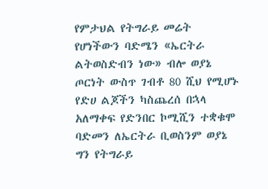የምታህል የትግራይ መሬት የሆነችውን ባድሜን «ኤርትራ ልትወስድብን ነው» ብሎ ወያኔ ጦርነት ውስጥ ገብቶ 80 ሺህ የሚሆኑ የድሀ ልጆችን ካስጨረሰ በኋላ አለማቀፍ የድንበር ኮሚሺን ተቋቁሞ ባድመን ለኤርትራ ቢወስንም ወያኔ ግን የትግራይ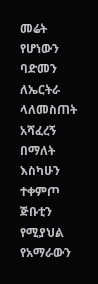መሬት የሆነውን ባድመን ለኤርትራ ላለመስጠት አሻፈረኝ በማለት እስካሁን ተቀምጦ ጅቡቲን የሚያህል የአማራውን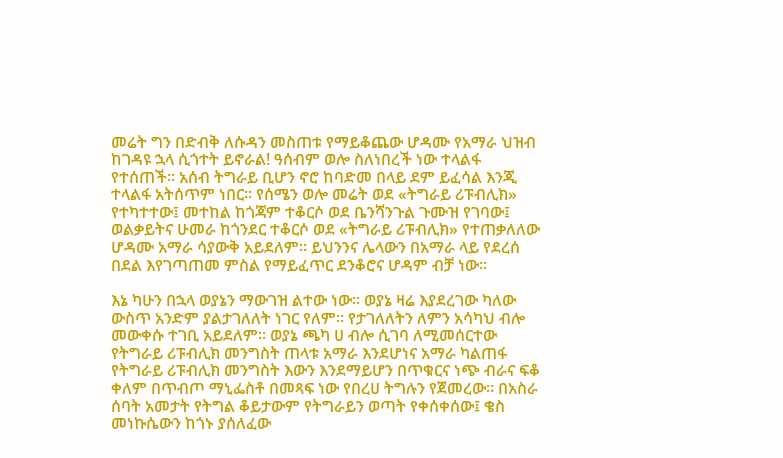መሬት ግን በድብቅ ለሱዳን መስጠቱ የማይቆጨው ሆዳሙ የአማራ ህዝብ ከገዳዩ ኋላ ሲጎተት ይኖራል! ዓሰብም ወሎ ስለነበረች ነው ተላልፋ የተሰጠች። አሰብ ትግራይ ቢሆን ኖሮ ከባድመ በላይ ደም ይፈሳል እንጂ ተላልፋ አትሰጥም ነበር። የሰሜን ወሎ መሬት ወደ «ትግራይ ሪፑብሊክ» የተካተተው፤ መተከል ከጎጃም ተቆርሶ ወደ ቤንሻንጉል ጉሙዝ የገባው፤ ወልቃይትና ሁመራ ከጎንደር ተቆርሶ ወደ «ትግራይ ሪፑብሊክ» የተጠቃለለው ሆዳሙ አማራ ሳያውቅ አይደለም። ይህንንና ሌላውን በአማራ ላይ የደረሰ በደል እየገጣጠመ ምስል የማይፈጥር ደንቆሮና ሆዳም ብቻ ነው።

እኔ ካሁን በኋላ ወያኔን ማውገዝ ልተው ነው። ወያኔ ዛሬ እያደረገው ካለው ውስጥ አንድም ያልታገለለት ነገር የለም። የታገለለትን ለምን አሳካህ ብሎ መውቀሱ ተገቢ አይደለም። ወያኔ ጫካ ሀ ብሎ ሲገባ ለሚመሰርተው የትግራይ ሪፑብሊክ መንግስት ጠላቱ አማራ እንደሆነና አማራ ካልጠፋ የትግራይ ሪፑብሊክ መንግስት እውን እንደማይሆን በጥቁርና ነጭ ብራና ፍቆ ቀለም በጥብጦ ማኒፌስቶ በመጻፍ ነው የበረሀ ትግሉን የጀመረው። በአስራ ሰባት አመታት የትግል ቆይታውም የትግራይን ወጣት የቀሰቀሰው፤ ቄስ መነኩሴውን ከጎኑ ያሰለፈው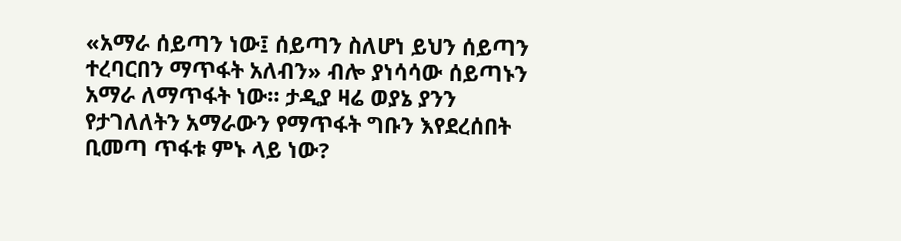«አማራ ሰይጣን ነው፤ ሰይጣን ስለሆነ ይህን ሰይጣን ተረባርበን ማጥፋት አለብን» ብሎ ያነሳሳው ሰይጣኑን አማራ ለማጥፋት ነው። ታዲያ ዛሬ ወያኔ ያንን የታገለለትን አማራውን የማጥፋት ግቡን እየደረሰበት ቢመጣ ጥፋቱ ምኑ ላይ ነው?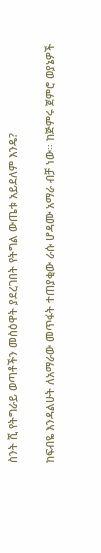ስንት ሺ የትግራይ ወጣቶችን መስዕዋት ያደረገበት የትግል ውጤቱ አይደለም እንዴ?

ከፍብዬ እንዳልሁት ለአማራው መጥፋት ተጠያቂው ራሱ ሆዳሙ አማራ ብቻ ነው። ከጅምሩ ጀምሮ ወያኔዎች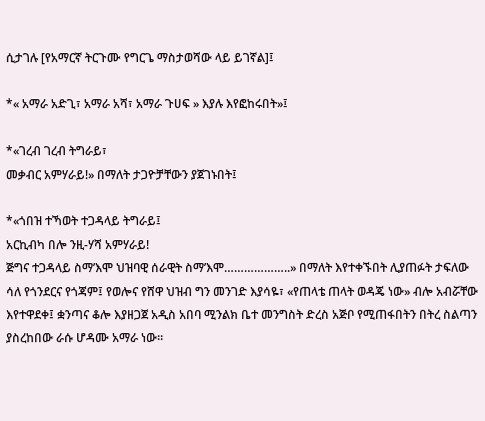ሲታገሉ [የአማርኛ ትርጉሙ የግርጌ ማስታወሻው ላይ ይገኛል]፤

*« አማራ አድጊ፣ አማራ አሻ፣ አማራ ጉሀፍ » እያሉ እየፎከሩበት»፤

*«ገረብ ገረብ ትግራይ፣
መቃብር አምሃራይ!» በማለት ታጋዮቻቸውን ያጀገኑበት፤

*«ጎበዝ ተኻወት ተጋዳላይ ትግራይ፤
አርኪብካ በሎ ንዚ-ሃሻ አምሃራይ!
ጅግና ተጋዳላይ ስማ’እሞ ህዝባዊ ሰራዊት ስማ’እሞ………………..» በማለት እየተቀኙበት ሊያጠፉት ታፍለው ሳለ የጎንደርና የጎጃም፤ የወሎና የሸዋ ህዝብ ግን መንገድ እያሳዬ፣ «የጠላቴ ጠላት ወዳጄ ነው» ብሎ አብሯቸው እየተዋደቀ፤ ቋንጣና ቆሎ እያዘጋጀ አዲስ አበባ ሚንልክ ቤተ መንግስት ድረስ አጅቦ የሚጠፋበትን በትረ ስልጣን ያስረከበው ራሱ ሆዳሙ አማራ ነው።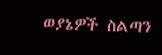ወያኔዎች ስልጣን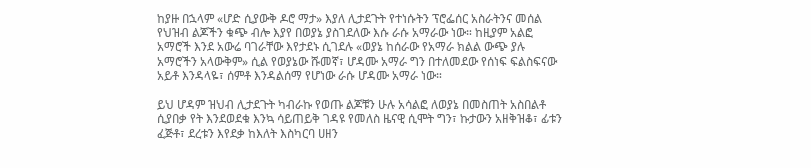ከያዙ በኋላም «ሆድ ሲያውቅ ዶሮ ማታ» እያለ ሊታደጉት የተነሱትን ፕሮፌሰር አስራትንና መሰል የህዝብ ልጆችን ቁጭ ብሎ እያየ በወያኔ ያስገደለው እሱ ራሱ አማራው ነው። ከዚያም አልፎ አማሮች እንደ አውሬ ባገራቸው እየታደኑ ሲገደሉ «ወያኔ ከሰራው የአማራ ክልል ውጭ ያሉ አማሮችን አላውቅም» ሲል የወያኔው ሹመኛ፣ ሆዳሙ አማራ ግን በተለመደው የሰነፍ ፍልስፍናው አይቶ እንዳላዬ፣ ሰምቶ እንዳልሰማ የሆነው ራሱ ሆዳሙ አማራ ነው።

ይህ ሆዳም ዝህብ ሊታደጉት ካብራኩ የወጡ ልጆቹን ሁሉ አሳልፎ ለወያኔ በመስጠት አስበልቶ ሲያበቃ የት እንደወደቁ እንኳ ሳይጠይቅ ገዳዩ የመለስ ዜናዊ ሲሞት ግን፣ ኩታውን አዘቅዝቆ፣ ፊቱን ፈጅቶ፣ ደረቱን እየደቃ ከእለት እስካርባ ሀዘን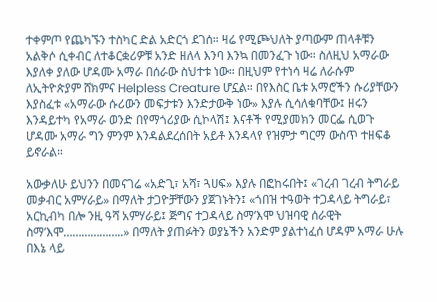ተቀምጦ የጨካኙን ተስካር ድል አድርጎ ደገሰ። ዛሬ የሚጮህለት ያጣውም ጠላቶቹን አልቅሶ ሲቀብር ለተቆርቋሪዎቹ አንድ ዘለላ እንባ እንኳ በመንፈጉ ነው። ስለዚህ አማራው እያለቀ ያለው ሆዳሙ አማራ በሰራው ስህተቱ ነው። በዚህም የተነሳ ዛሬ ለራሱም ለኢትዮጵያም ሸክምና Helpless Creature ሆኗል። በየእስር ቤቱ አማሮችን ሱሪያቸውን እያስፈቱ «አማራው ሱሪውን መፍታቱን እንድታውቅ ነው» እያሉ ሲሳለቁባቸው፤ ዘሩን እንዳይተካ የአማራ ወንድ በየማጎሪያው ሲኮላሽ፤ እናቶች የሚያመክን መርፌ ሲወጉ ሆዳሙ አማራ ግን ምንም እንዳልደረሰበት አይቶ እንዳላየ የዝምታ ግርማ ውስጥ ተዘፍቆ ይኖራል።

አውቃለሁ ይህንን በመናገሬ «አድጊ፣ አሻ፣ ጓሀፍ» እያሉ በፎከሩበት፤ «ገረብ ገረብ ትግራይ መቃብር አምሃራይ» በማለት ታጋዮቻቸውን ያጀገኑትን፤ «ጎበዝ ተዓወት ተጋዳላይ ትግራይ፣ አርኪብካ በሎ ንዚ ዓሻ አምሃራይ፤ ጅግና ተጋዳላይ ስማ’እሞ ህዝባዊ ሰራዊት ስማ’እሞ………………..» በማለት ያጠፉትን ወያኔችን አንድም ያልተነፈሰ ሆዳም አማራ ሁሉ በእኔ ላይ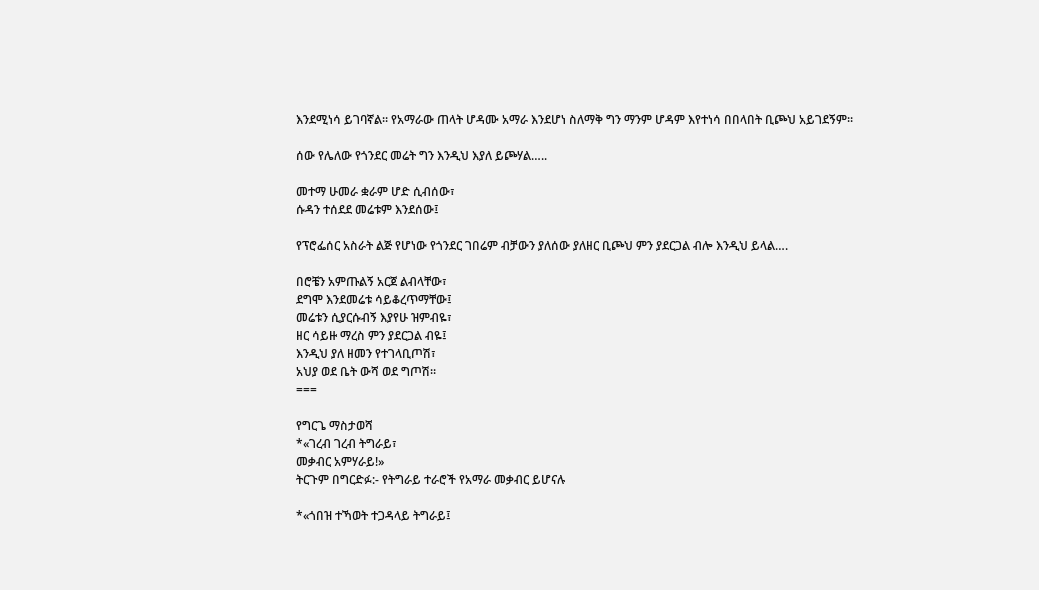እንደሚነሳ ይገባኛል። የአማራው ጠላት ሆዳሙ አማራ እንደሆነ ስለማቅ ግን ማንም ሆዳም እየተነሳ በበላበት ቢጮህ አይገደኝም።

ሰው የሌለው የጎንደር መሬት ግን እንዲህ እያለ ይጮሃል…..

መተማ ሁመራ ቋራም ሆድ ሲብሰው፣
ሱዳን ተሰደደ መሬቱም እንደሰው፤

የፕሮፌሰር አስራት ልጅ የሆነው የጎንደር ገበሬም ብቻውን ያለሰው ያለዘር ቢጮህ ምን ያደርጋል ብሎ እንዲህ ይላል….

በሮቼን አምጡልኝ አርጀ ልብላቸው፣
ደግሞ እንደመሬቱ ሳይቆረጥማቸው፤
መሬቱን ሲያርሱብኝ እያየሁ ዝምብዬ፣
ዘር ሳይዙ ማረስ ምን ያደርጋል ብዬ፤
እንዲህ ያለ ዘመን የተገላቢጦሽ፣
አህያ ወደ ቤት ውሻ ወደ ግጦሽ።
===

የግርጌ ማስታወሻ
*«ገረብ ገረብ ትግራይ፣
መቃብር አምሃራይ!»
ትርጉም በግርድፉ:- የትግራይ ተራሮች የአማራ መቃብር ይሆናሉ

*«ጎበዝ ተኻወት ተጋዳላይ ትግራይ፤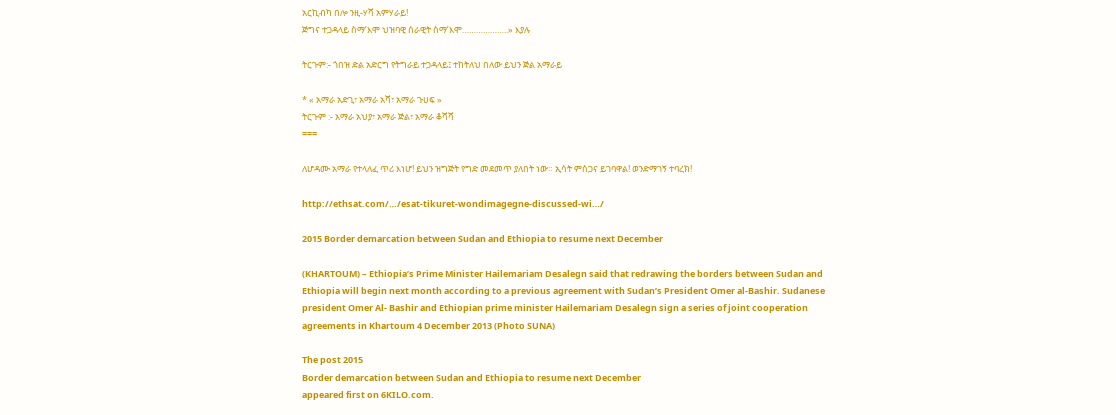አርኪብካ በሎ ንዚ-ሃሻ አምሃራይ!
ጅግና ተጋዳላይ ስማ’እሞ ህዝባዊ ሰራዊት ስማ’እሞ………………..» እያሉ

ትርጉም:- ጎበዝ ድል አድርግ የትግራይ ተጋዳላይ፤ ተከትለህ በለው ይህን ጅል አማራይ

* « አማራ አድጊ፣ አማራ አሻ፣ አማራ ጉሀፍ »
ትርጉም :- አማራ አህያ፣ አማራ ጅል፣ አማራ ቆሻሻ
===

ለሆዳሙ አማራ የተላለፈ ጥሪ እነሆ! ይህን ዝግጅት የግድ መደመጥ ያለበት ነው። ኢሳት ምስጋና ይገባዋል! ወንድማገኝ ተባረክ!

http://ethsat.com/…/esat-tikuret-wondimagegne-discussed-wi…/

2015 Border demarcation between Sudan and Ethiopia to resume next December

(KHARTOUM) – Ethiopia’s Prime Minister Hailemariam Desalegn said that redrawing the borders between Sudan and Ethiopia will begin next month according to a previous agreement with Sudan’s President Omer al-Bashir. Sudanese president Omer Al- Bashir and Ethiopian prime minister Hailemariam Desalegn sign a series of joint cooperation agreements in Khartoum 4 December 2013 (Photo SUNA)

The post 2015
Border demarcation between Sudan and Ethiopia to resume next December
appeared first on 6KILO.com.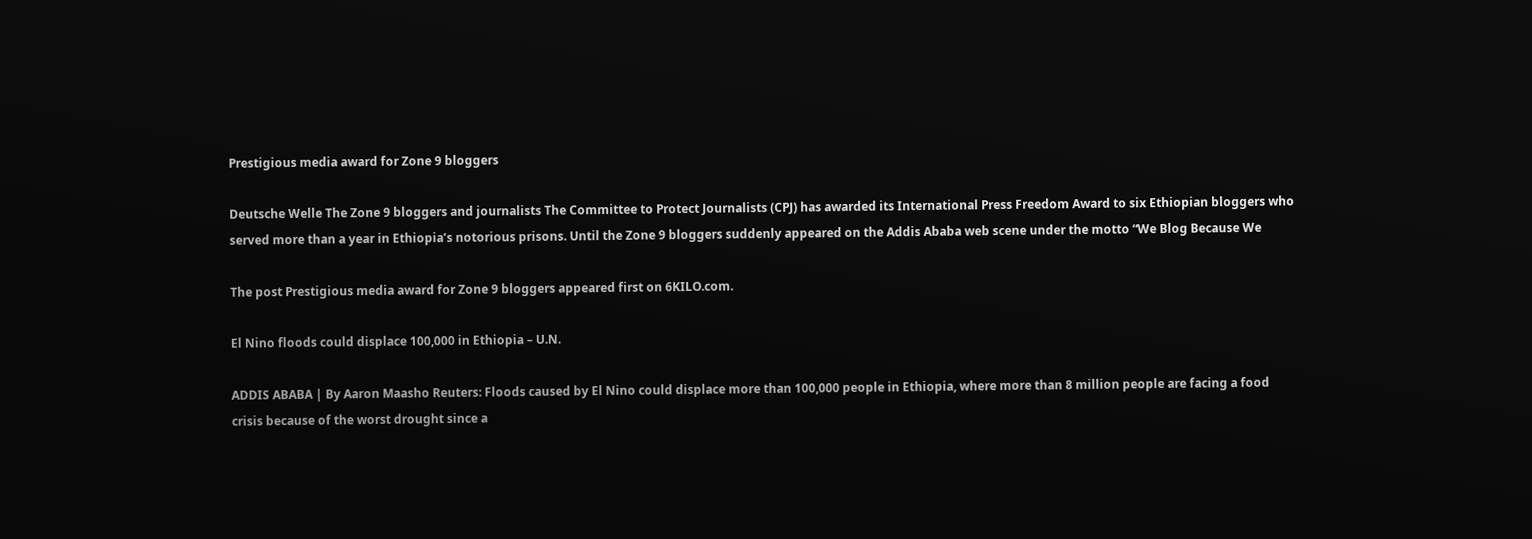Prestigious media award for Zone 9 bloggers

Deutsche Welle The Zone 9 bloggers and journalists The Committee to Protect Journalists (CPJ) has awarded its International Press Freedom Award to six Ethiopian bloggers who served more than a year in Ethiopia’s notorious prisons. Until the Zone 9 bloggers suddenly appeared on the Addis Ababa web scene under the motto “We Blog Because We

The post Prestigious media award for Zone 9 bloggers appeared first on 6KILO.com.

El Nino floods could displace 100,000 in Ethiopia – U.N.

ADDIS ABABA | By Aaron Maasho Reuters: Floods caused by El Nino could displace more than 100,000 people in Ethiopia, where more than 8 million people are facing a food crisis because of the worst drought since a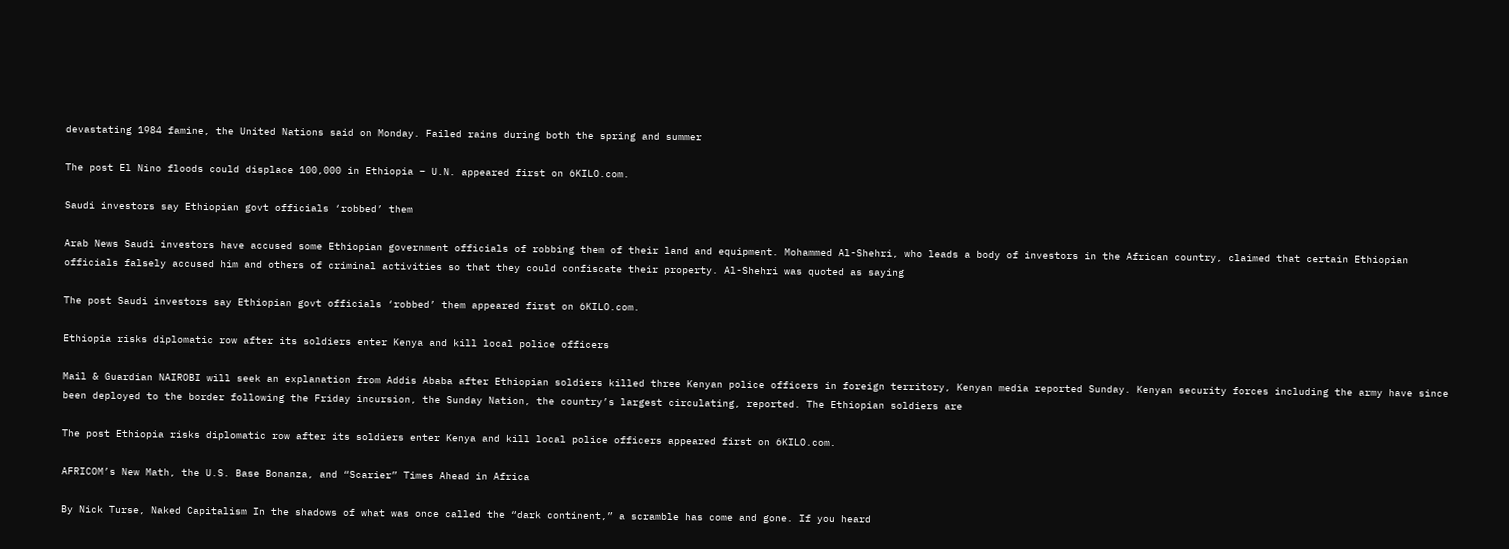devastating 1984 famine, the United Nations said on Monday. Failed rains during both the spring and summer

The post El Nino floods could displace 100,000 in Ethiopia – U.N. appeared first on 6KILO.com.

Saudi investors say Ethiopian govt officials ‘robbed’ them

Arab News Saudi investors have accused some Ethiopian government officials of robbing them of their land and equipment. Mohammed Al-Shehri, who leads a body of investors in the African country, claimed that certain Ethiopian officials falsely accused him and others of criminal activities so that they could confiscate their property. Al-Shehri was quoted as saying

The post Saudi investors say Ethiopian govt officials ‘robbed’ them appeared first on 6KILO.com.

Ethiopia risks diplomatic row after its soldiers enter Kenya and kill local police officers

Mail & Guardian NAIROBI will seek an explanation from Addis Ababa after Ethiopian soldiers killed three Kenyan police officers in foreign territory, Kenyan media reported Sunday. Kenyan security forces including the army have since been deployed to the border following the Friday incursion, the Sunday Nation, the country’s largest circulating, reported. The Ethiopian soldiers are

The post Ethiopia risks diplomatic row after its soldiers enter Kenya and kill local police officers appeared first on 6KILO.com.

AFRICOM’s New Math, the U.S. Base Bonanza, and “Scarier” Times Ahead in Africa

By Nick Turse, Naked Capitalism In the shadows of what was once called the “dark continent,” a scramble has come and gone. If you heard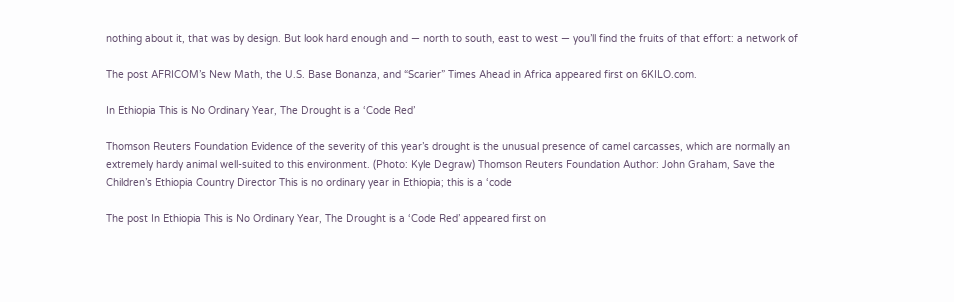nothing about it, that was by design. But look hard enough and — north to south, east to west — you’ll find the fruits of that effort: a network of

The post AFRICOM’s New Math, the U.S. Base Bonanza, and “Scarier” Times Ahead in Africa appeared first on 6KILO.com.

In Ethiopia This is No Ordinary Year, The Drought is a ‘Code Red’

Thomson Reuters Foundation Evidence of the severity of this year’s drought is the unusual presence of camel carcasses, which are normally an extremely hardy animal well-suited to this environment. (Photo: Kyle Degraw) Thomson Reuters Foundation Author: John Graham, Save the Children’s Ethiopia Country Director This is no ordinary year in Ethiopia; this is a ‘code

The post In Ethiopia This is No Ordinary Year, The Drought is a ‘Code Red’ appeared first on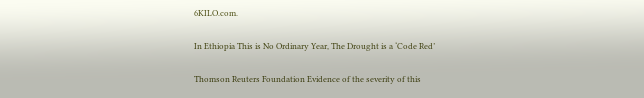6KILO.com.

In Ethiopia This is No Ordinary Year, The Drought is a ‘Code Red’

Thomson Reuters Foundation Evidence of the severity of this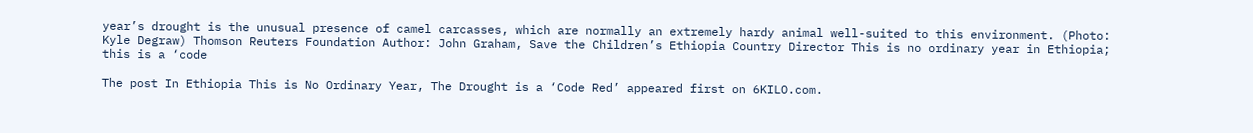year’s drought is the unusual presence of camel carcasses, which are normally an extremely hardy animal well-suited to this environment. (Photo: Kyle Degraw) Thomson Reuters Foundation Author: John Graham, Save the Children’s Ethiopia Country Director This is no ordinary year in Ethiopia; this is a ‘code

The post In Ethiopia This is No Ordinary Year, The Drought is a ‘Code Red’ appeared first on 6KILO.com.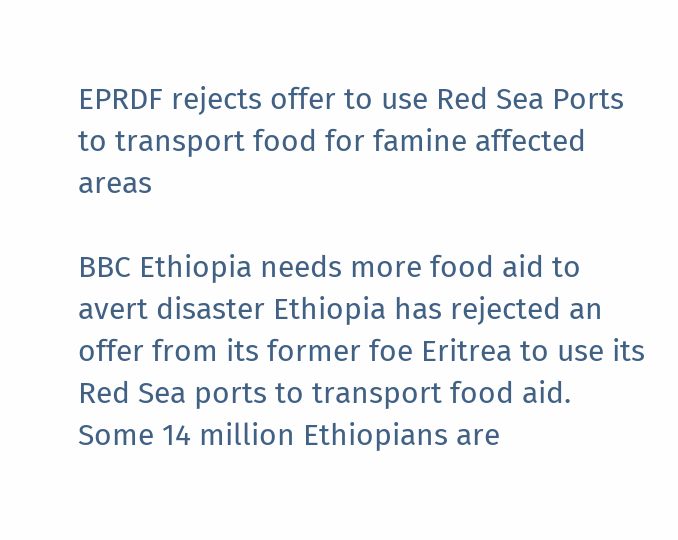EPRDF rejects offer to use Red Sea Ports to transport food for famine affected areas

BBC Ethiopia needs more food aid to avert disaster Ethiopia has rejected an offer from its former foe Eritrea to use its Red Sea ports to transport food aid. Some 14 million Ethiopians are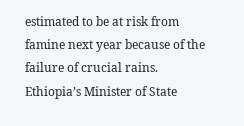estimated to be at risk from famine next year because of the failure of crucial rains. Ethiopia’s Minister of State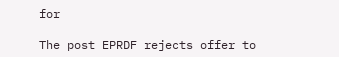for

The post EPRDF rejects offer to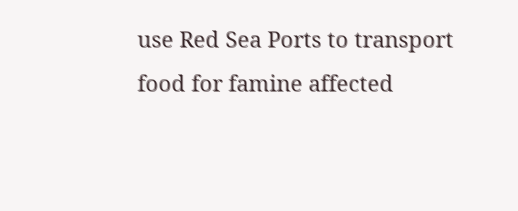use Red Sea Ports to transport food for famine affected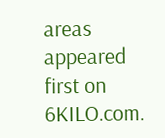areas appeared first on 6KILO.com.